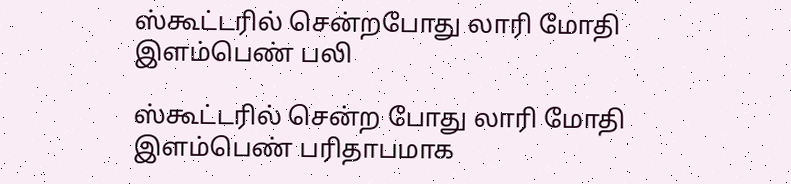ஸ்கூட்டரில் சென்றபோது லாரி மோதி இளம்பெண் பலி

ஸ்கூட்டரில் சென்ற போது லாரி மோதி இளம்பெண் பரிதாபமாக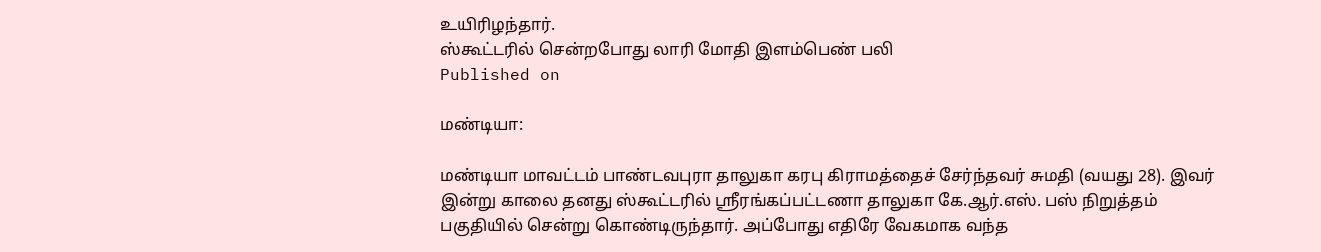உயிரிழந்தார்.
ஸ்கூட்டரில் சென்றபோது லாரி மோதி இளம்பெண் பலி
Published on

மண்டியா:

மண்டியா மாவட்டம் பாண்டவபுரா தாலுகா கரபு கிராமத்தைச் சேர்ந்தவர் சுமதி (வயது 28). இவர் இன்று காலை தனது ஸ்கூட்டரில் ஸ்ரீரங்கப்பட்டணா தாலுகா கே.ஆர்.எஸ். பஸ் நிறுத்தம் பகுதியில் சென்று கொண்டிருந்தார். அப்போது எதிரே வேகமாக வந்த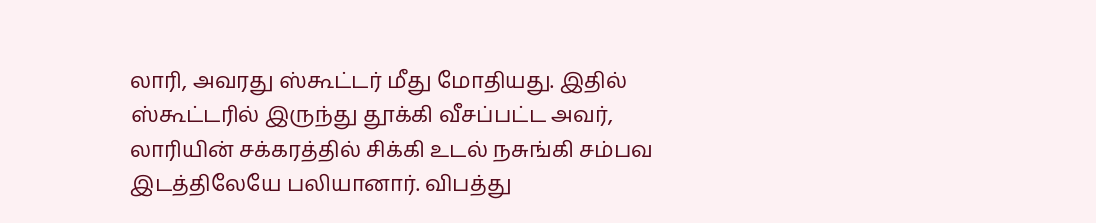லாரி, அவரது ஸ்கூட்டர் மீது மோதியது. இதில் ஸ்கூட்டரில் இருந்து தூக்கி வீசப்பட்ட அவர், லாரியின் சக்கரத்தில் சிக்கி உடல் நசுங்கி சம்பவ இடத்திலேயே பலியானார். விபத்து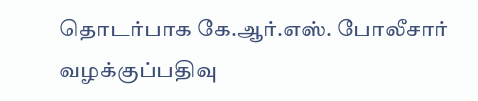தொடர்பாக கே.ஆர்.எஸ். போலீசார் வழக்குப்பதிவு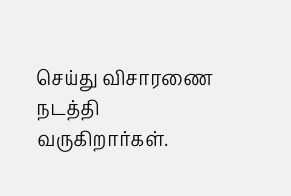செய்து விசாரணை நடத்தி வருகிறார்கள்.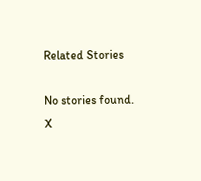Related Stories

No stories found.
X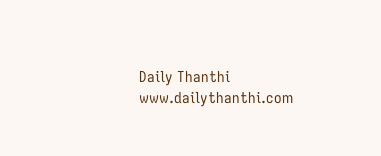Daily Thanthi
www.dailythanthi.com